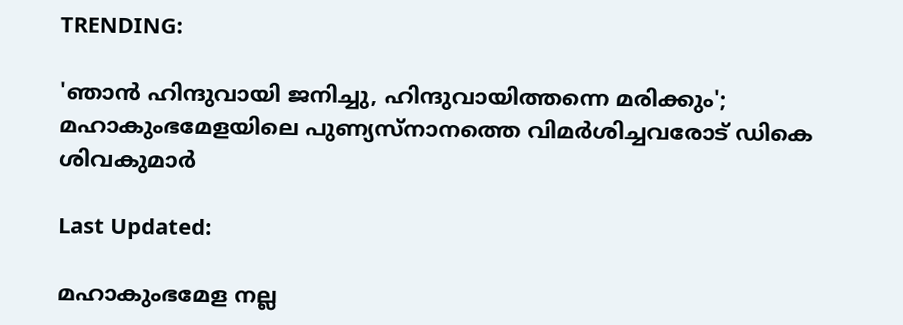TRENDING:

'ഞാന്‍ ഹിന്ദുവായി ജനിച്ചു, ഹിന്ദുവായിത്തന്നെ മരിക്കും'; മഹാകുംഭമേളയിലെ പുണ്യസ്‌നാനത്തെ വിമര്‍ശിച്ചവരോട് ഡികെ ശിവകുമാര്‍

Last Updated:

മഹാകുംഭമേള നല്ല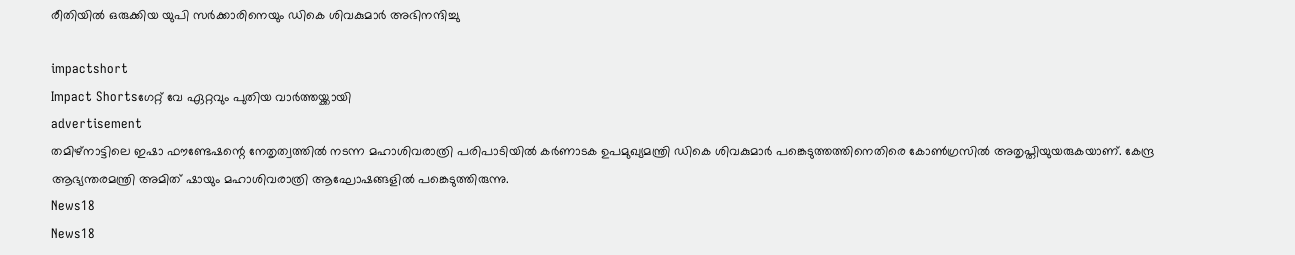രീതിയില്‍ ഒരുക്കിയ യുപി സര്‍ക്കാരിനെയും ഡികെ ശിവകുമാര്‍ അഭിനന്ദിച്ചു

impactshort
Impact Shortsഗേറ്റ് വേ ഏറ്റവും പുതിയ വാർത്തയ്ക്കായി
advertisement
തമിഴ്‌നാട്ടിലെ ഇഷാ ഫൗണ്ടേഷന്റെ നേതൃത്വത്തില്‍ നടന്ന മഹാശിവരാത്രി പരിപാടിയില്‍ കര്‍ണാടക ഉപമുഖ്യമന്ത്രി ഡികെ ശിവകുമാര്‍ പങ്കെടുത്തത്തിനെതിരെ കോണ്‍ഗ്രസില്‍ അതൃപ്തിയുയരുകയാണ്. കേന്ദ്ര ആഭ്യന്തരമന്ത്രി അമിത് ഷായും മഹാശിവരാത്രി ആഘോഷങ്ങളില്‍ പങ്കെടുത്തിരുന്നു.
News18
News18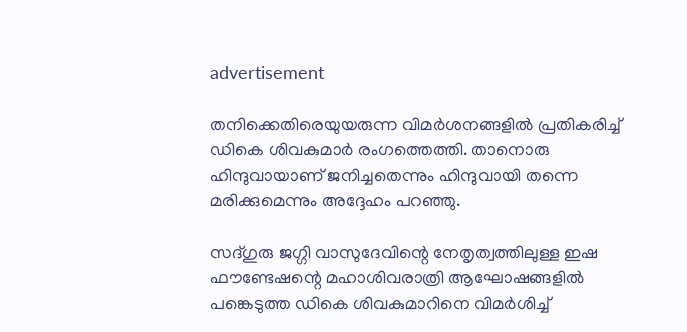advertisement

തനിക്കെതിരെയുയരുന്ന വിമര്‍ശനങ്ങളില്‍ പ്രതികരിച്ച് ഡികെ ശിവകുമാര്‍ രംഗത്തെത്തി. താനൊരു ഹിന്ദുവായാണ് ജനിച്ചതെന്നും ഹിന്ദുവായി തന്നെ മരിക്കുമെന്നും അദ്ദേഹം പറഞ്ഞു.

സദ്ഗുരു ജഗ്ഗി വാസുദേവിന്റെ നേതൃത്വത്തിലുള്ള ഇഷ ഫൗണ്ടേഷന്റെ മഹാശിവരാത്രി ആഘോഷങ്ങളില്‍ പങ്കെടുത്ത ഡികെ ശിവകുമാറിനെ വിമര്‍ശിച്ച്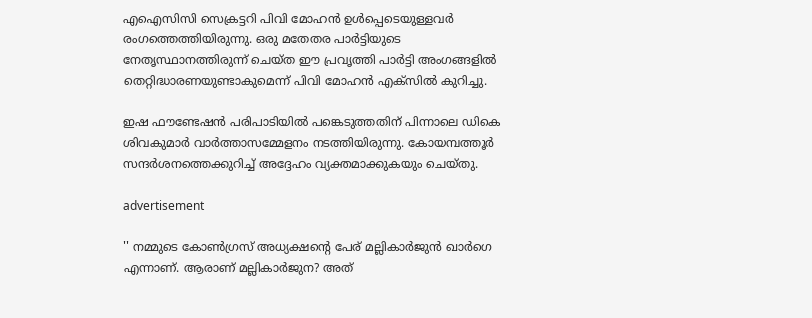എഐസിസി സെക്രട്ടറി പിവി മോഹന്‍ ഉള്‍പ്പെടെയുള്ളവര്‍ രംഗത്തെത്തിയിരുന്നു. ഒരു മതേതര പാര്‍ട്ടിയുടെ നേതൃസ്ഥാനത്തിരുന്ന് ചെയ്ത ഈ പ്രവൃത്തി പാര്‍ട്ടി അംഗങ്ങളില്‍ തെറ്റിദ്ധാരണയുണ്ടാകുമെന്ന് പിവി മോഹന്‍ എക്‌സില്‍ കുറിച്ചു.

ഇഷ ഫൗണ്ടേഷന്‍ പരിപാടിയില്‍ പങ്കെടുത്തതിന് പിന്നാലെ ഡികെ ശിവകുമാര്‍ വാര്‍ത്താസമ്മേളനം നടത്തിയിരുന്നു. കോയമ്പത്തൂര്‍ സന്ദര്‍ശനത്തെക്കുറിച്ച് അദ്ദേഹം വ്യക്തമാക്കുകയും ചെയ്തു.

advertisement

'' നമ്മുടെ കോണ്‍ഗ്രസ് അധ്യക്ഷന്റെ പേര് മല്ലികാര്‍ജുന്‍ ഖാര്‍ഗെ എന്നാണ്. ആരാണ് മല്ലികാര്‍ജുന? അത്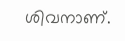ശിവനാണ്.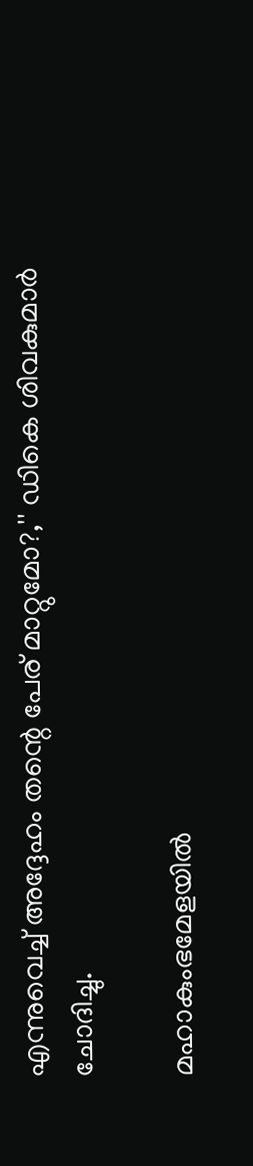എന്നുവെച്ച് അദ്ദേഹം തന്റെ പേര് മാറ്റുമോ?,'' ഡികെ ശിവകുമാര്‍ ചോദിച്ചു.

മഹാകുംഭമേളയില്‍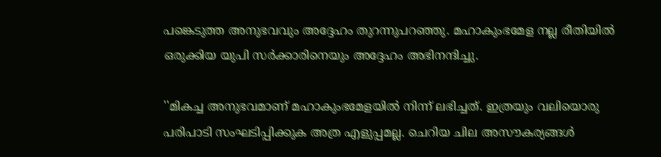പങ്കെടുത്ത അനുഭവവും അദ്ദേഹം തുറന്നുപറഞ്ഞു. മഹാകുംഭമേള നല്ല രീതിയില്‍ ഒരുക്കിയ യുപി സര്‍ക്കാരിനെയും അദ്ദേഹം അഭിനന്ദിച്ചു.

''മികച്ച അനുഭവമാണ് മഹാകുംഭമേളയില്‍ നിന്ന് ലഭിച്ചത്. ഇത്രയും വലിയൊരു പരിപാടി സംഘടിപ്പിക്കുക അത്ര എളുപ്പമല്ല. ചെറിയ ചില അസൗകര്യങ്ങള്‍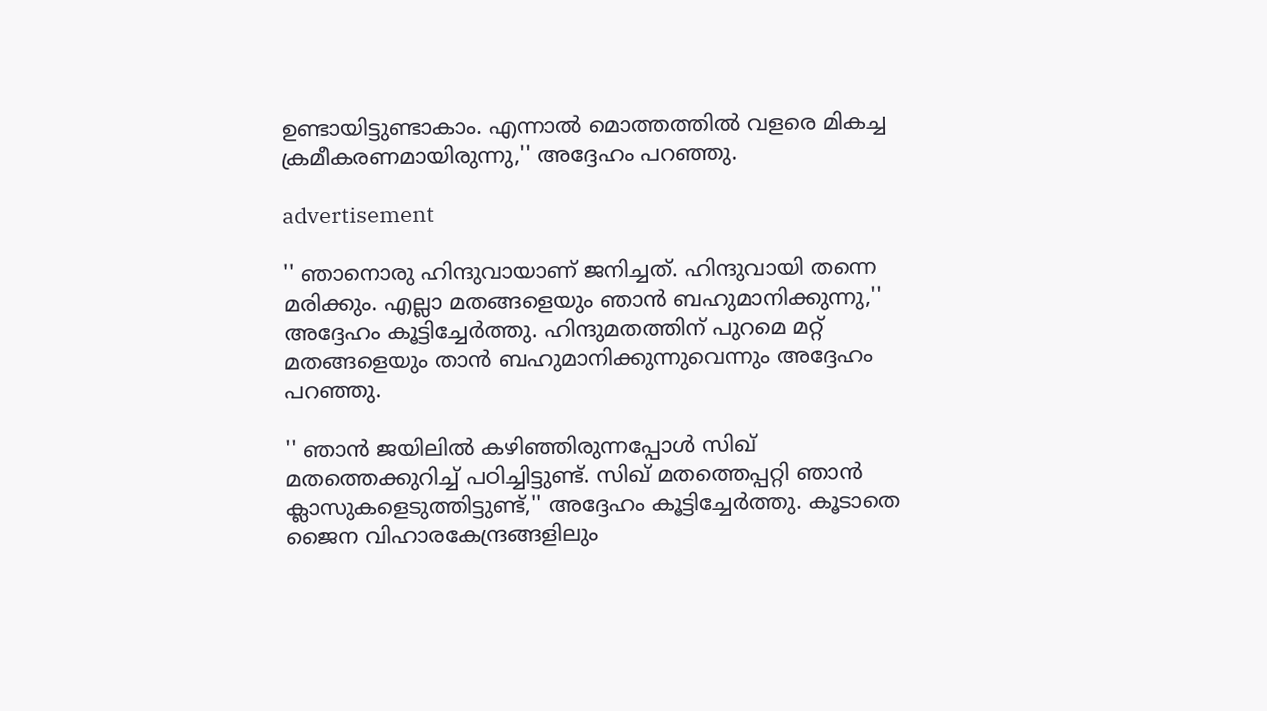ഉണ്ടായിട്ടുണ്ടാകാം. എന്നാല്‍ മൊത്തത്തില്‍ വളരെ മികച്ച ക്രമീകരണമായിരുന്നു,'' അദ്ദേഹം പറഞ്ഞു.

advertisement

'' ഞാനൊരു ഹിന്ദുവായാണ് ജനിച്ചത്. ഹിന്ദുവായി തന്നെ മരിക്കും. എല്ലാ മതങ്ങളെയും ഞാന്‍ ബഹുമാനിക്കുന്നു,'' അദ്ദേഹം കൂട്ടിച്ചേര്‍ത്തു. ഹിന്ദുമതത്തിന് പുറമെ മറ്റ് മതങ്ങളെയും താന്‍ ബഹുമാനിക്കുന്നുവെന്നും അദ്ദേഹം പറഞ്ഞു.

'' ഞാന്‍ ജയിലില്‍ കഴിഞ്ഞിരുന്നപ്പോള്‍ സിഖ് മതത്തെക്കുറിച്ച് പഠിച്ചിട്ടുണ്ട്. സിഖ് മതത്തെപ്പറ്റി ഞാന്‍ ക്ലാസുകളെടുത്തിട്ടുണ്ട്,'' അദ്ദേഹം കൂട്ടിച്ചേര്‍ത്തു. കൂടാതെ ജൈന വിഹാരകേന്ദ്രങ്ങളിലും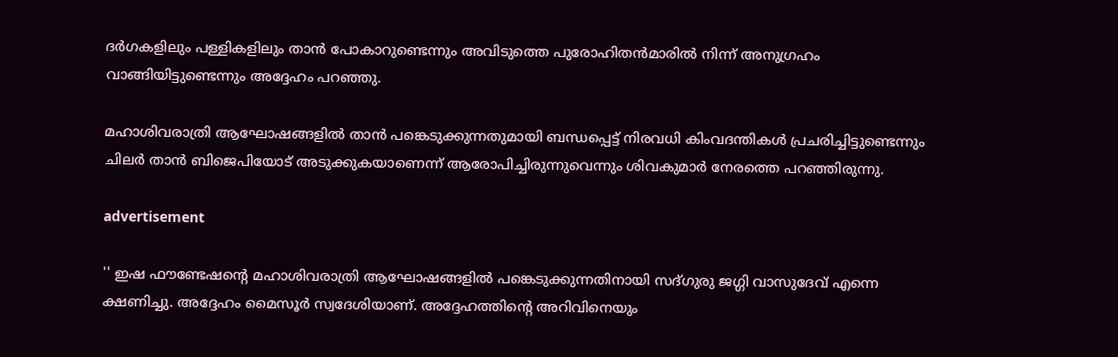ദര്‍ഗകളിലും പള്ളികളിലും താന്‍ പോകാറുണ്ടെന്നും അവിടുത്തെ പുരോഹിതന്‍മാരില്‍ നിന്ന് അനുഗ്രഹം വാങ്ങിയിട്ടുണ്ടെന്നും അദ്ദേഹം പറഞ്ഞു.

മഹാശിവരാത്രി ആഘോഷങ്ങളില്‍ താന്‍ പങ്കെടുക്കുന്നതുമായി ബന്ധപ്പെട്ട് നിരവധി കിംവദന്തികള്‍ പ്രചരിച്ചിട്ടുണ്ടെന്നും ചിലര്‍ താന്‍ ബിജെപിയോട് അടുക്കുകയാണെന്ന് ആരോപിച്ചിരുന്നുവെന്നും ശിവകുമാര്‍ നേരത്തെ പറഞ്ഞിരുന്നു.

advertisement

'' ഇഷ ഫൗണ്ടേഷന്റെ മഹാശിവരാത്രി ആഘോഷങ്ങളില്‍ പങ്കെടുക്കുന്നതിനായി സദ്ഗുരു ജഗ്ഗി വാസുദേവ് എന്നെ ക്ഷണിച്ചു. അദ്ദേഹം മൈസൂര്‍ സ്വദേശിയാണ്. അദ്ദേഹത്തിന്റെ അറിവിനെയും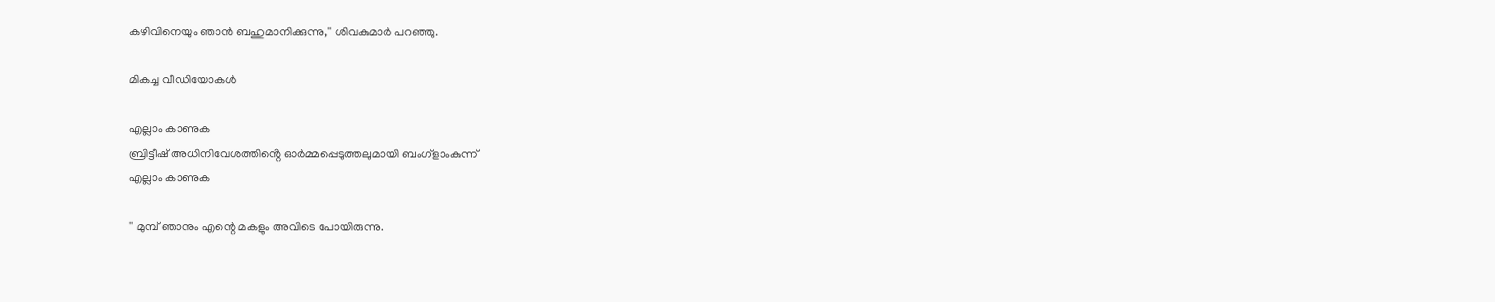കഴിവിനെയും ഞാന്‍ ബഹുമാനിക്കുന്നു,'' ശിവകുമാര്‍ പറഞ്ഞു.

മികച്ച വീഡിയോകൾ

എല്ലാം കാണുക
ബ്രിട്ടീഷ് അധിനിവേശത്തിൻ്റെ ഓർമ്മപ്പെടുത്തലുമായി ബംഗ്ളാംകുന്ന്
എല്ലാം കാണുക

'' മുമ്പ് ഞാനും എന്റെ മകളും അവിടെ പോയിരുന്നു.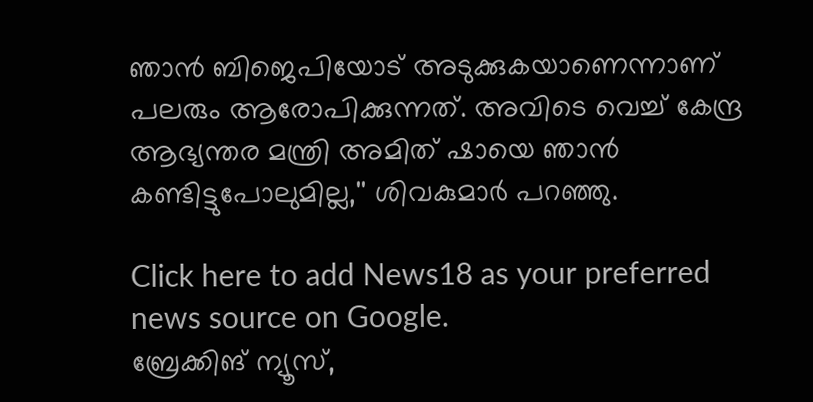ഞാന്‍ ബിജെപിയോട് അടുക്കുകയാണെന്നാണ് പലരും ആരോപിക്കുന്നത്. അവിടെ വെച്ച് കേന്ദ്ര ആഭ്യന്തര മന്ത്രി അമിത് ഷായെ ഞാന്‍ കണ്ടിട്ടുപോലുമില്ല,'' ശിവകുമാര്‍ പറഞ്ഞു.

Click here to add News18 as your preferred news source on Google.
ബ്രേക്കിങ് ന്യൂസ്,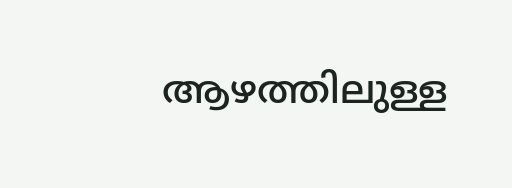ആഴത്തിലുള്ള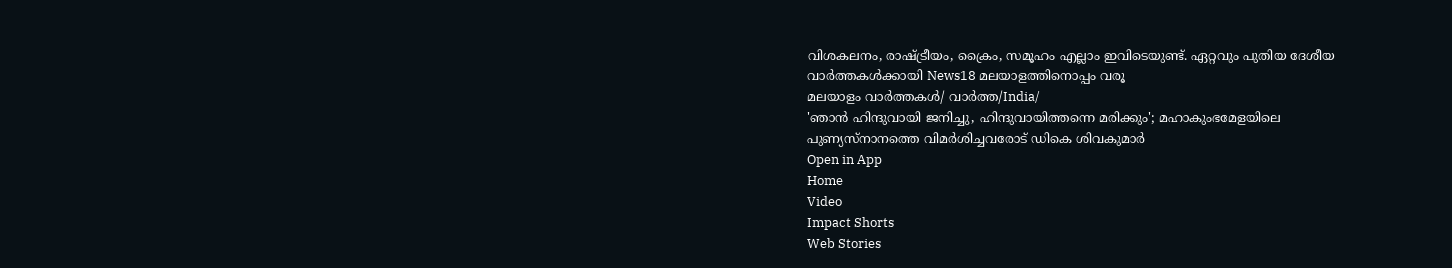വിശകലനം, രാഷ്ട്രീയം, ക്രൈം, സമൂഹം എല്ലാം ഇവിടെയുണ്ട്. ഏറ്റവും പുതിയ ദേശീയ വാർത്തകൾക്കായി News18 മലയാളത്തിനൊപ്പം വരൂ
മലയാളം വാർത്തകൾ/ വാർത്ത/India/
'ഞാന്‍ ഹിന്ദുവായി ജനിച്ചു, ഹിന്ദുവായിത്തന്നെ മരിക്കും'; മഹാകുംഭമേളയിലെ പുണ്യസ്‌നാനത്തെ വിമര്‍ശിച്ചവരോട് ഡികെ ശിവകുമാര്‍
Open in App
Home
Video
Impact Shorts
Web Stories